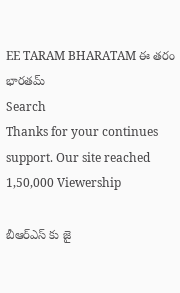EE TARAM BHARATAM ఈ తరం భారతమ్
Search
Thanks for your continues support. Our site reached 1,50,000 Viewership

బీఆర్ఎస్‌ కు జై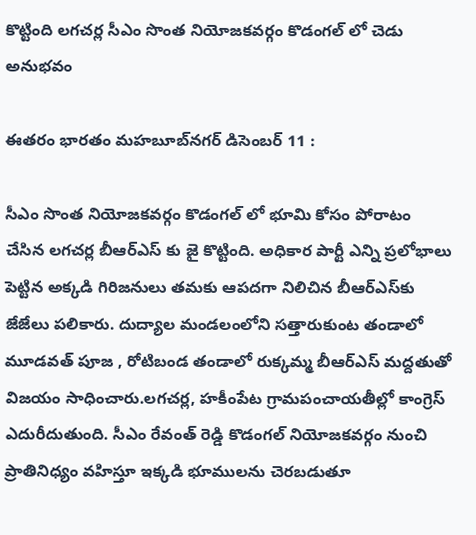కొట్టింది లగచర్ల సీఎం సొంత నియోజకవర్గం కొడంగల్‌ లో చెడు అనుభవం

ఈతరం భారతం మహబూబ్‌నగర్‌ డిసెంబర్ 11 :

సీఎం సొంత నియోజకవర్గం కొడంగల్‌ లో భూమి కోసం పోరాటం చేసిన లగచర్ల బీఆర్ఎస్‌ కు జై కొట్టింది. అధికార పార్టీ ఎన్ని ప్రలోభాలు పెట్టిన అక్కడి గిరిజనులు తమకు ఆపదగా నిలిచిన బీఆర్‌ఎస్‌కు జేజేలు పలికారు. దుద్యాల మండలంలోని సత్తారుకుంట తండాలో మూడవత్ పూజ , రోటిబండ తండాలో రుక్కమ్మ బీఆర్ఎస్ మద్దతుతో విజయం సాధించారు.లగచర్ల, హకీంపేట గ్రామపంచాయతీల్లో కాంగ్రెస్ ఎదురీదుతుంది. సీఎం రేవంత్ రెడ్డి కొడంగల్ నియోజకవర్గం నుంచి ప్రాతినిధ్యం వహిస్తూ ఇక్కడి భూములను చెరబడుతూ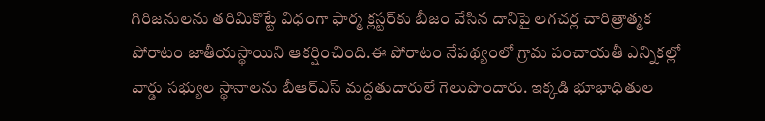గిరిజనులను తరిమికొట్టే విధంగా ఫార్మ క్లస్టర్‌కు బీజం వేసిన దానిపై లగచర్ల చారిత్రాత్మక పోరాటం జాతీయస్థాయిని ఆకర్షించింది.ఈ పోరాటం నేపథ్యంలో గ్రామ పంచాయతీ ఎన్నికల్లో వార్డు సభ్యుల స్థానాలను బీఆర్‌ఎస్‌ మద్దతుదారులే గెలుపొందారు. ఇక్కడి భూభాధితుల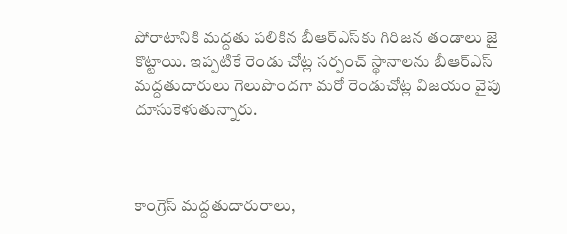పోరాటానికి మద్దతు పలికిన బీఆర్‌ఎస్‌కు గిరిజన తండాలు జై కొట్టాయి. ఇప్పటికే రెండు చోట్ల సర్పంచ్‌ స్థానాలను బీఆర్‌ఎస్‌ మద్దతుదారులు గెలుపొందగా మరో రెండుచోట్ల విజయం వైపు దూసుకెళుతున్నారు.



కాంగ్రెస్‌ మద్దతుదారురాలు,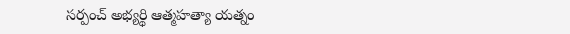సర్పంచ్‌ అభ్యర్థి ఆత్మహత్యా యత్నం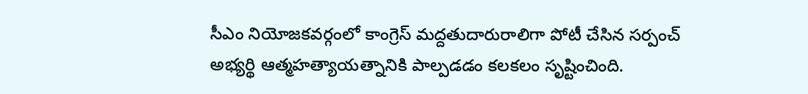సీఎం నియోజకవర్గంలో కాంగ్రెస్ మద్దతుదారురాలిగా పోటీ చేసిన సర్పంచ్ అభ్యర్థి ఆత్మహత్యాయత్నానికి పాల్పడడం కలకలం సృష్టించింది.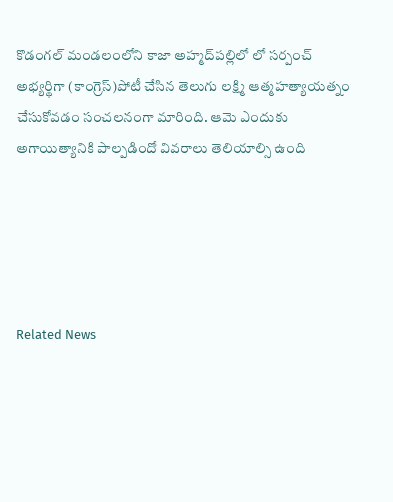కొడంగల్ మండలంలోని కాజా అహ్మద్‌పల్లిలో లో సర్పంచ్ అభ్యర్థిగా (కాంగ్రెస్)పోటీ చేసిన తెలుగు లక్ష్మి ఆత్మహత్యాయత్నం చేసుకోవడం సంచలనంగా మారింది. ఆమె ఎందుకు అగాయిత్యానికి పాల్పడిందో వివరాలు తెలియాల్సి ఉంది





Related News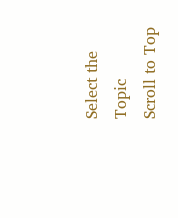Select the Topic
Scroll to Top